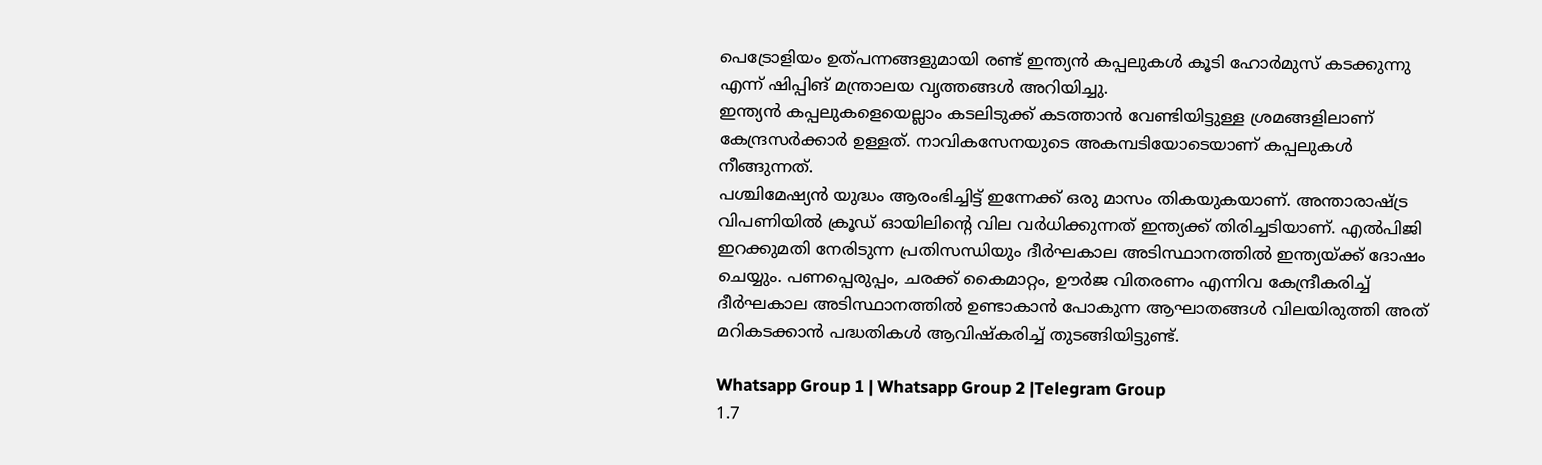പെട്രോളിയം ഉത്പന്നങ്ങളുമായി രണ്ട് ഇന്ത്യൻ കപ്പലുകൾ കൂടി ഹോർമുസ് കടക്കുന്നു എന്ന് ഷിപ്പിങ് മന്ത്രാലയ വൃത്തങ്ങൾ അറിയിച്ചു.
ഇന്ത്യൻ കപ്പലുകളെയെല്ലാം കടലിടുക്ക് കടത്താൻ വേണ്ടിയിട്ടുള്ള ശ്രമങ്ങളിലാണ് കേന്ദ്രസർക്കാർ ഉള്ളത്. നാവികസേനയുടെ അകമ്പടിയോടെയാണ് കപ്പലുകൾ നീങ്ങുന്നത്.
പശ്ചിമേഷ്യൻ യുദ്ധം ആരംഭിച്ചിട്ട് ഇന്നേക്ക് ഒരു മാസം തികയുകയാണ്. അന്താരാഷ്ട്ര വിപണിയിൽ ക്രൂഡ് ഓയിലിന്റെ വില വർധിക്കുന്നത് ഇന്ത്യക്ക് തിരിച്ചടിയാണ്. എൽപിജി ഇറക്കുമതി നേരിടുന്ന പ്രതിസന്ധിയും ദീർഘകാല അടിസ്ഥാനത്തിൽ ഇന്ത്യയ്ക്ക് ദോഷം ചെയ്യും. പണപ്പെരുപ്പം, ചരക്ക് കൈമാറ്റം, ഊർജ വിതരണം എന്നിവ കേന്ദ്രീകരിച്ച് ദീർഘകാല അടിസ്ഥാനത്തിൽ ഉണ്ടാകാൻ പോകുന്ന ആഘാതങ്ങൾ വിലയിരുത്തി അത് മറികടക്കാൻ പദ്ധതികൾ ആവിഷ്കരിച്ച് തുടങ്ങിയിട്ടുണ്ട്.

Whatsapp Group 1 | Whatsapp Group 2 |Telegram Group
1.7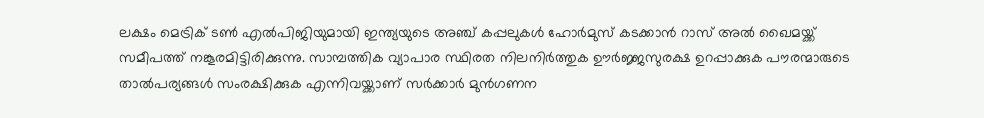ലക്ഷം മെട്രിക് ടൺ എൽപിജിയുമായി ഇന്ത്യയുടെ അഞ്ച് കപ്പലുകൾ ഹോർമുസ് കടക്കാൻ റാസ് അൽ ഖൈമയ്ക്ക് സമീപത്ത് നങ്കൂരമിട്ടിരിക്കുന്നു. സാമ്പത്തിക വ്യാപാര സ്ഥിരത നിലനിർത്തുക ഊർജ്ജസുരക്ഷ ഉറപ്പാക്കുക പൗരന്മാരുടെ താൽപര്യങ്ങൾ സംരക്ഷിക്കുക എന്നിവയ്ക്കാണ് സർക്കാർ മുൻഗണന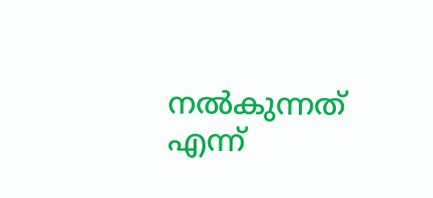നൽകുന്നത് എന്ന്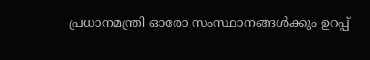പ്രധാനമന്ത്രി ഓരോ സംസ്ഥാനങ്ങൾക്കും ഉറപ്പ്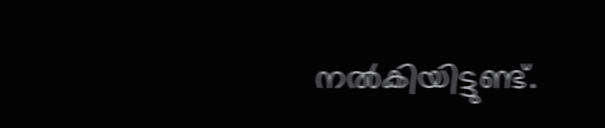നൽകിയിട്ടുണ്ട്.